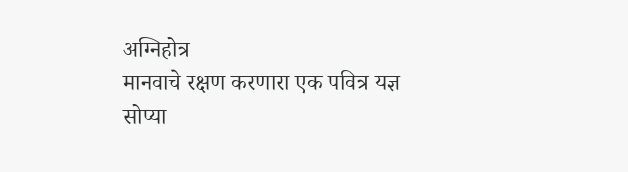अग्निहोत्र
मानवाचे रक्षण करणारा एक पवित्र यज्ञ
सोप्या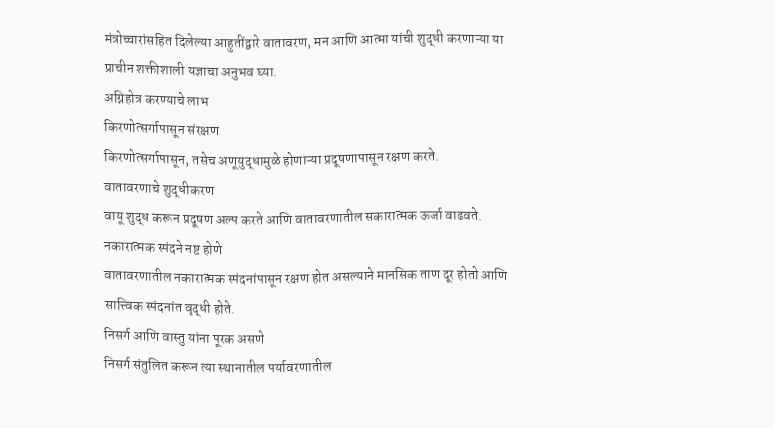मंत्रोच्चारांसहित दिलेल्या आहुतींद्वारे वातावरण, मन आणि आत्मा यांची शुद्धी करणाऱ्या या प्राचीन शक्तीशाली यज्ञाचा अनुभव घ्या.
अग्निहोत्र करण्याचे लाभ
किरणोत्सर्गापासून संरक्षण
किरणोत्सर्गापासून, तसेच अणूयुद्धामुळे होणाऱ्या प्रदूषणापासून रक्षण करते.
वातावरणाचे शुद्धीकरण
वायू शुद्ध करून प्रदूषण अल्प करते आणि वातावरणातील सकारात्मक ऊर्जा वाढवते.
नकारात्मक स्पंदने नष्ट होणे
वातावरणातील नकारात्मक स्पंदनांपासून रक्षण होत असल्याने मानसिक ताण दूर होतो आणि सात्त्विक स्पंदनांत वृद्धी होते.
निसर्ग आणि वास्तु यांना पूरक असणे
निसर्ग संतुलित करून त्या स्थानातील पर्यावरणातील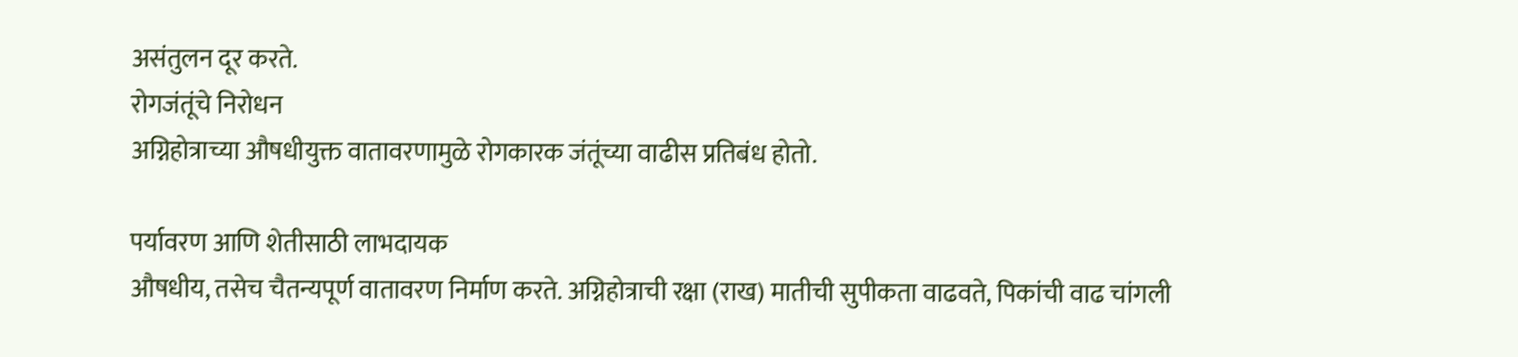असंतुलन दूर करते.
रोगजंतूंचे निरोधन
अग्निहोत्राच्या औषधीयुक्त वातावरणामुळे रोगकारक जंतूंच्या वाढीस प्रतिबंध होतो.

पर्यावरण आणि शेतीसाठी लाभदायक
औषधीय, तसेच चैतन्यपूर्ण वातावरण निर्माण करते. अग्निहोत्राची रक्षा (राख) मातीची सुपीकता वाढवते, पिकांची वाढ चांगली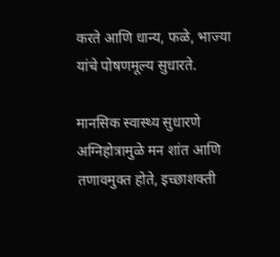करते आणि धान्य, फळे, भाज्या यांचे पोषणमूल्य सुधारते.

मानसिक स्वास्थ्य सुधारणे
अग्निहोत्रामुळे मन शांत आणि तणावमुक्त होते, इच्छाशक्ती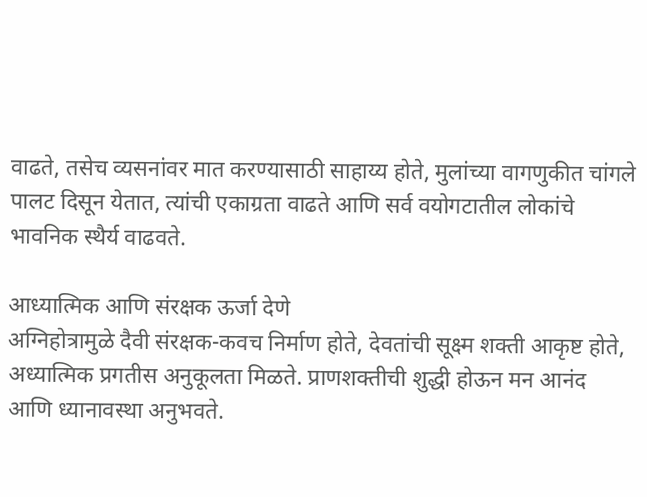वाढते, तसेच व्यसनांवर मात करण्यासाठी साहाय्य होते, मुलांच्या वागणुकीत चांगले पालट दिसून येतात, त्यांची एकाग्रता वाढते आणि सर्व वयोगटातील लोकांचे भावनिक स्थैर्य वाढवते.

आध्यात्मिक आणि संरक्षक ऊर्जा देणे
अग्निहोत्रामुळे दैवी संरक्षक-कवच निर्माण होते, देवतांची सूक्ष्म शक्ती आकृष्ट होते, अध्यात्मिक प्रगतीस अनुकूलता मिळते. प्राणशक्तीची शुद्धी होऊन मन आनंद आणि ध्यानावस्था अनुभवते.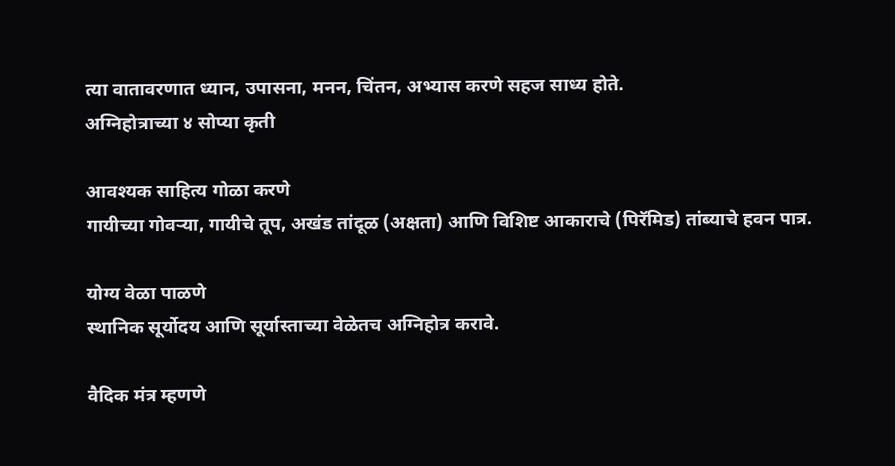त्या वातावरणात ध्यान, उपासना, मनन, चिंतन, अभ्यास करणे सहज साध्य होते.
अग्निहोत्राच्या ४ सोप्या कृती

आवश्यक साहित्य गोळा करणे
गायीच्या गोवऱ्या, गायीचे तूप, अखंड तांदूळ (अक्षता) आणि विशिष्ट आकाराचे (पिरॅमिड) तांब्याचे हवन पात्र.

योग्य वेळा पाळणे
स्थानिक सूर्योदय आणि सूर्यास्ताच्या वेळेतच अग्निहोत्र करावे.

वैदिक मंत्र म्हणणे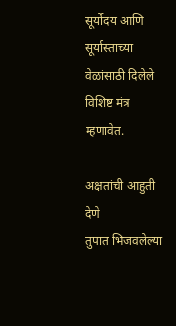सूर्योदय आणि सूर्यास्ताच्या वेळांसाठी दिलेले विशिष्ट मंत्र म्हणावेत.

अक्षतांची आहुती देणे
तुपात भिजवलेल्या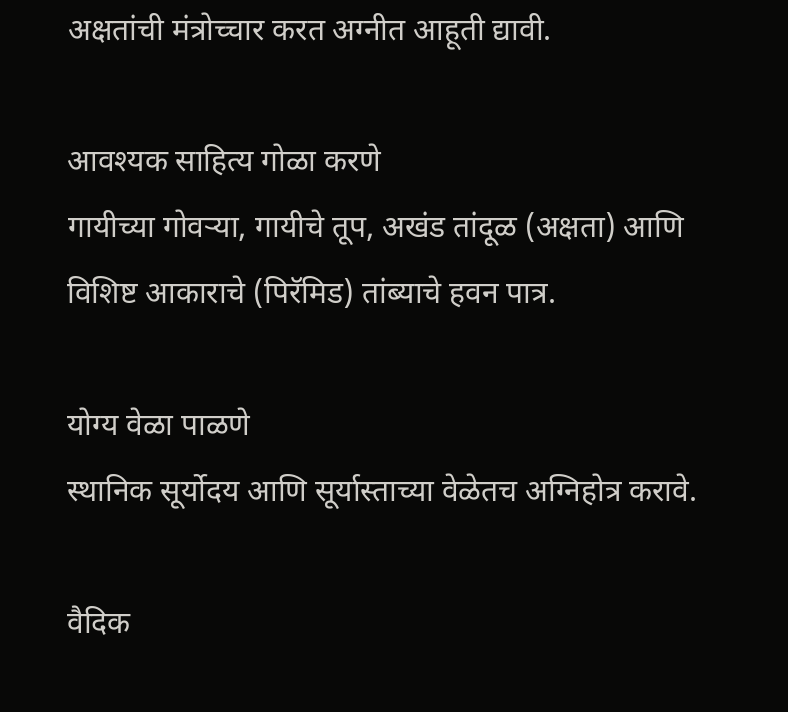अक्षतांची मंत्रोच्चार करत अग्नीत आहूती द्यावी.

आवश्यक साहित्य गोळा करणे
गायीच्या गोवऱ्या, गायीचे तूप, अखंड तांदूळ (अक्षता) आणि विशिष्ट आकाराचे (पिरॅमिड) तांब्याचे हवन पात्र.

योग्य वेळा पाळणे
स्थानिक सूर्योदय आणि सूर्यास्ताच्या वेळेतच अग्निहोत्र करावे.

वैदिक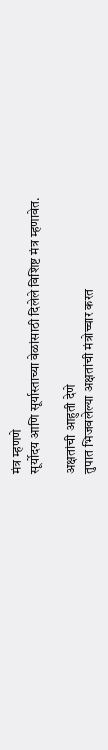मंत्र म्हणणे
सूर्योदय आणि सूर्यास्ताच्या वेळांसाठी दिलेले विशिष्ट मंत्र म्हणावेत.

अक्षतांची आहुती देणे
तुपात भिजवलेल्या अक्षतांची मंत्रोच्चार करत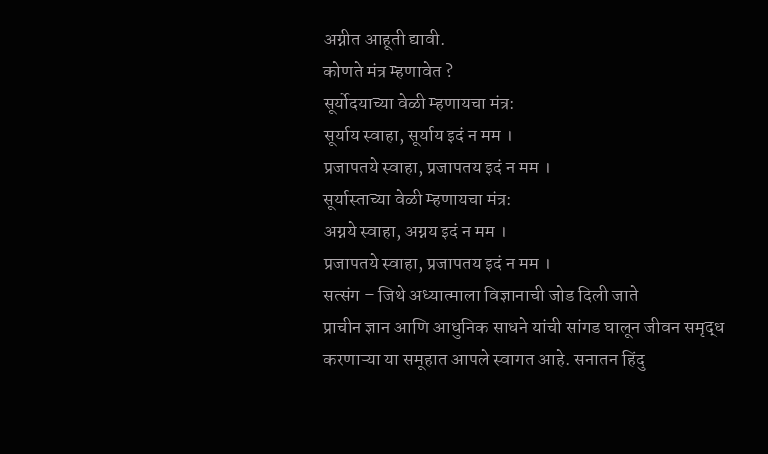अग्नीत आहूती द्यावी.
कोणते मंत्र म्हणावेत ?
सूर्योदयाच्या वेळी म्हणायचा मंत्र:
सूर्याय स्वाहा, सूर्याय इदं न मम ।
प्रजापतये स्वाहा, प्रजापतय इदं न मम ।
सूर्यास्ताच्या वेळी म्हणायचा मंत्र:
अग्नये स्वाहा, अग्नय इदं न मम ।
प्रजापतये स्वाहा, प्रजापतय इदं न मम ।
सत्संग – जिथे अध्यात्माला विज्ञानाची जोड दिली जाते
प्राचीन ज्ञान आणि आधुनिक साधने यांची सांगड घालून जीवन समृद्ध करणाऱ्या या समूहात आपले स्वागत आहे. सनातन हिंदु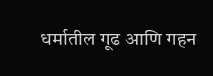धर्मातील गूढ आणि गहन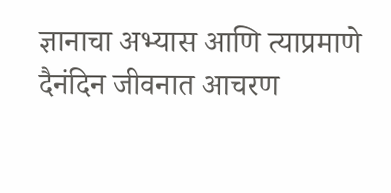ज्ञानाचा अभ्यास आणि त्याप्रमाणे दैनंदिन जीवनात आचरण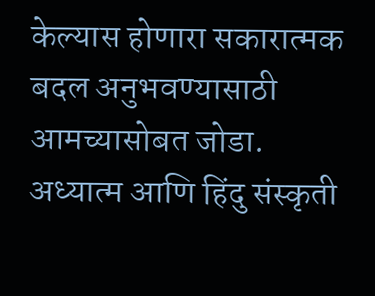केल्यास होणारा सकारात्मक बदल अनुभवण्यासाठी आमच्यासोबत जोडा.
अध्यात्म आणि हिंदु संस्कृती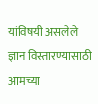यांविषयी असलेले ज्ञान विस्तारण्यासाठी आमच्या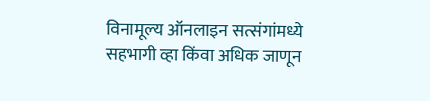विनामूल्य ऑनलाइन सत्संगांमध्ये सहभागी व्हा किंवा अधिक जाणून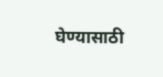घेण्यासाठी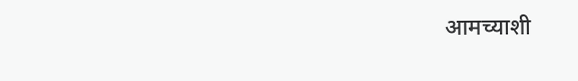आमच्याशी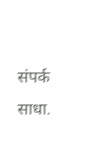संपर्क साधा.